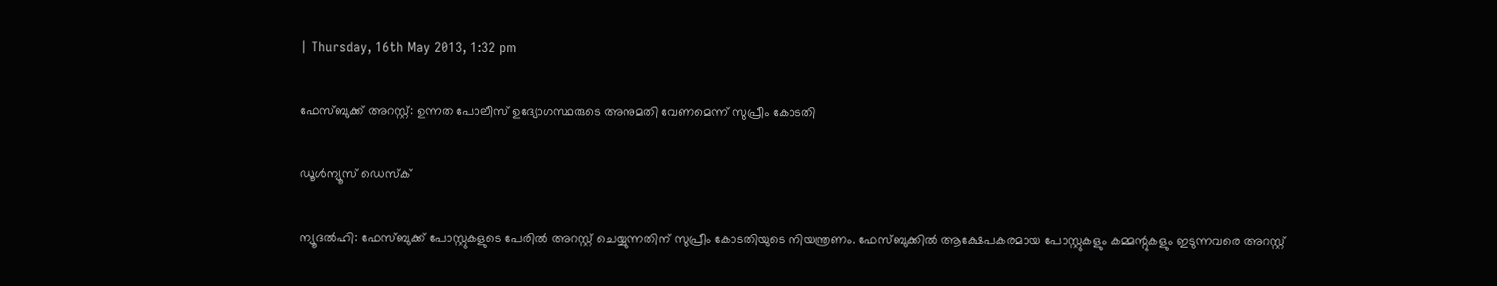| Thursday, 16th May 2013, 1:32 pm

ഫേസ്ബുക്ക് അറസ്റ്റ്: ഉന്നത പോലീസ് ഉദ്യോഗസ്ഥരുടെ അനുമതി വേണമെന്ന് സുപ്രീം കോടതി

ഡൂള്‍ന്യൂസ് ഡെസ്‌ക്

ന്യൂദല്‍ഹി: ഫേസ്ബുക്ക് പോസ്റ്റുകളുടെ പേരില്‍ അറസ്റ്റ് ചെയ്യുന്നതിന് സുപ്രീം കോടതിയുടെ നിയന്ത്രണം. ഫേസ്ബുക്കില്‍ ആക്ഷേപകരമായ പോസ്റ്റുകളും കമ്മന്റുകളും ഇടുന്നവരെ അറസ്റ്റ്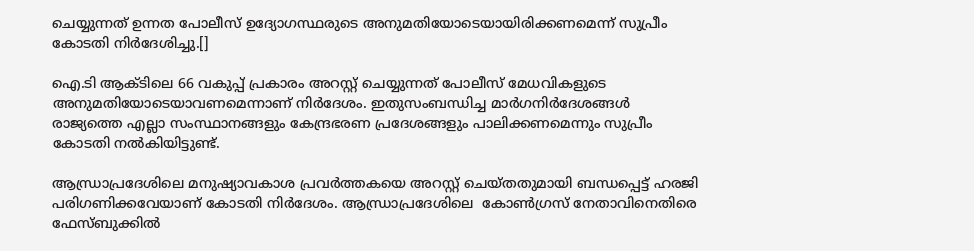ചെയ്യുന്നത് ഉന്നത പോലീസ് ഉദ്യോഗസ്ഥരുടെ അനുമതിയോടെയായിരിക്കണമെന്ന് സുപ്രീം കോടതി നിര്‍ദേശിച്ചു.[]

ഐ.ടി ആക്ടിലെ 66 വകുപ്പ് പ്രകാരം അറസ്റ്റ് ചെയ്യുന്നത് പോലീസ് മേധവികളുടെ അനുമതിയോടെയാവണമെന്നാണ് നിര്‍ദേശം. ഇതുസംബന്ധിച്ച മാര്‍ഗനിര്‍ദേശങ്ങള്‍ രാജ്യത്തെ എല്ലാ സംസ്ഥാനങ്ങളും കേന്ദ്രഭരണ പ്രദേശങ്ങളും പാലിക്കണമെന്നും സുപ്രീം കോടതി നല്‍കിയിട്ടുണ്ട്.

ആന്ധ്രാപ്രദേശിലെ മനുഷ്യാവകാശ പ്രവര്‍ത്തകയെ അറസ്റ്റ് ചെയ്തതുമായി ബന്ധപ്പെട്ട് ഹരജി പരിഗണിക്കവേയാണ് കോടതി നിര്‍ദേശം. ആന്ധ്രാപ്രദേശിലെ  കോണ്‍ഗ്രസ് നേതാവിനെതിരെ ഫേസ്ബുക്കില്‍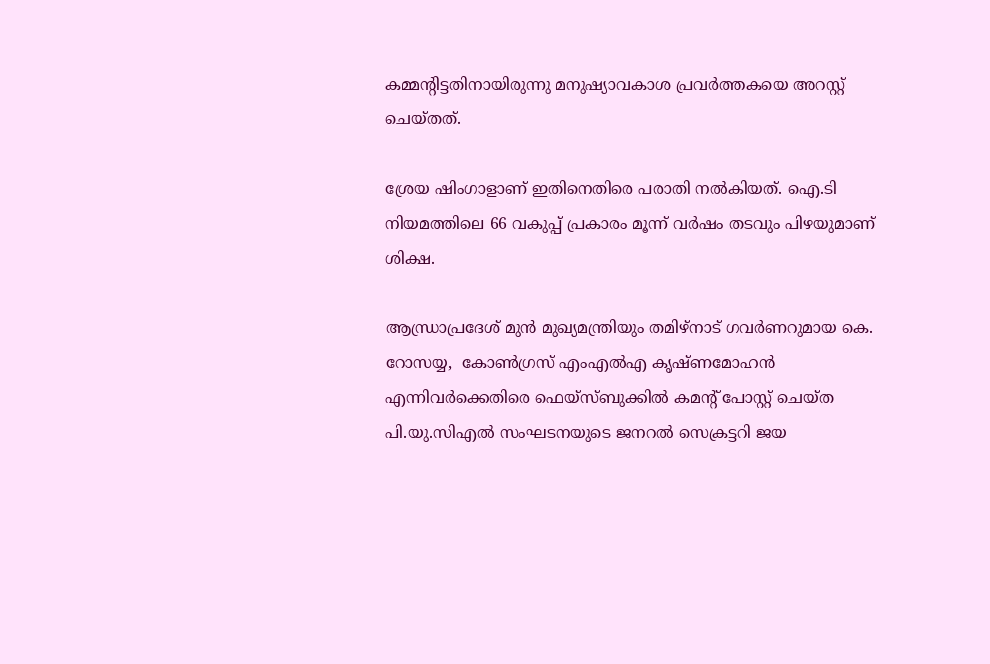കമ്മന്റിട്ടതിനായിരുന്നു മനുഷ്യാവകാശ പ്രവര്‍ത്തകയെ അറസ്റ്റ് ചെയ്തത്.

ശ്രേയ ഷിംഗാളാണ് ഇതിനെതിരെ പരാതി നല്‍കിയത്. ഐ.ടി നിയമത്തിലെ 66 വകുപ്പ് പ്രകാരം മൂന്ന് വര്‍ഷം തടവും പിഴയുമാണ് ശിക്ഷ.

ആന്ധ്രാപ്രദേശ് മുന്‍ മുഖ്യമന്ത്രിയും തമിഴ്‌നാട് ഗവര്‍ണറുമായ കെ. റോസയ്യ,  കോണ്‍ഗ്രസ് എംഎല്‍എ കൃഷ്ണമോഹന്‍ എന്നിവര്‍ക്കെതിരെ ഫെയ്‌സ്ബുക്കില്‍ കമന്റ് പോസ്റ്റ് ചെയ്ത പി.യു.സിഎല്‍ സംഘടനയുടെ ജനറല്‍ സെക്രട്ടറി ജയ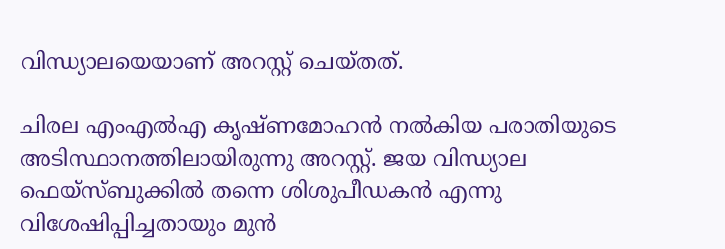വിന്ധ്യാലയെയാണ് അറസ്റ്റ് ചെയ്തത്.

ചിരല എംഎല്‍എ കൃഷ്ണമോഹന്‍ നല്‍കിയ പരാതിയുടെ അടിസ്ഥാനത്തിലായിരുന്നു അറസ്റ്റ്. ജയ വിന്ധ്യാല ഫെയ്‌സ്ബുക്കില്‍ തന്നെ ശിശുപീഡകന്‍ എന്നു വിശേഷിപ്പിച്ചതായും മുന്‍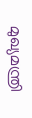മുഖ്യമന്ത്രി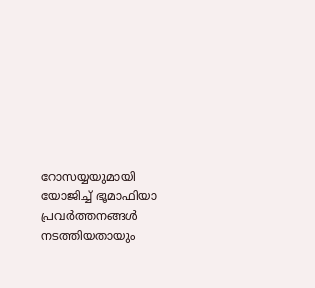റോസയ്യയുമായി യോജിച്ച് ഭൂമാഫിയാ പ്രവര്‍ത്തനങ്ങള്‍ നടത്തിയതായും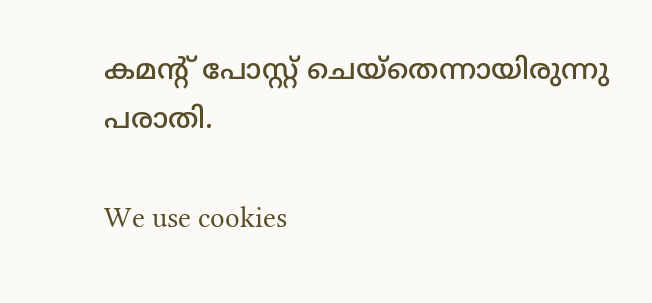കമന്റ് പോസ്റ്റ് ചെയ്‌തെന്നായിരുന്നു പരാതി.

We use cookies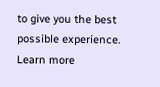to give you the best possible experience. Learn more